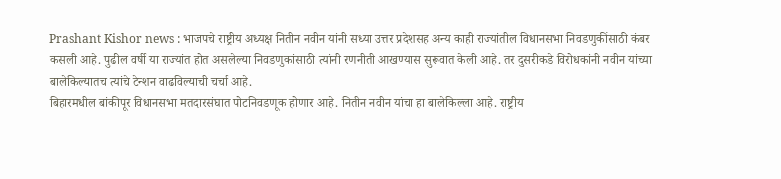Prashant Kishor news : भाजपचे राष्ट्रीय अध्यक्ष नितीन नवीन यांनी सध्या उत्तर प्रदेशसह अन्य काही राज्यांतील विधानसभा निवडणुकींसाठी कंबर कसली आहे. पुढील वर्षी या राज्यांत होत असलेल्या निवडणुकांसाठी त्यांनी रणनीती आखण्यास सुरूवात केली आहे. तर दुसरीकडे विरोधकांनी नवीन यांच्या बालेकिल्यातच त्यांचे टेन्शन वाढविल्याची चर्चा आहे.
बिहारमधील बांकीपूर विधानसभा मतदारसंघात पोटनिवडणूक होणार आहे. नितीन नवीन यांचा हा बालेकिल्ला आहे. राष्ट्रीय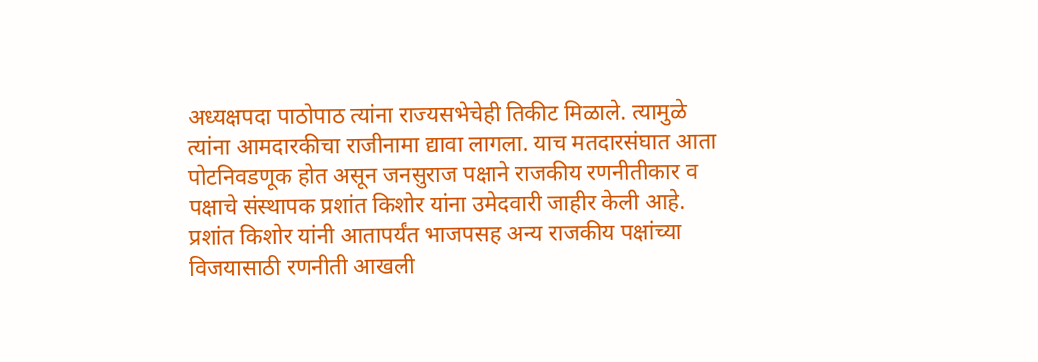अध्यक्षपदा पाठोपाठ त्यांना राज्यसभेचेही तिकीट मिळाले. त्यामुळे त्यांना आमदारकीचा राजीनामा द्यावा लागला. याच मतदारसंघात आता पोटनिवडणूक होत असून जनसुराज पक्षाने राजकीय रणनीतीकार व पक्षाचे संस्थापक प्रशांत किशोर यांना उमेदवारी जाहीर केली आहे.
प्रशांत किशोर यांनी आतापर्यंत भाजपसह अन्य राजकीय पक्षांच्या विजयासाठी रणनीती आखली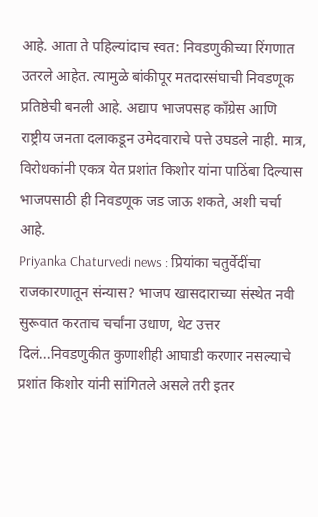आहे. आता ते पहिल्यांदाच स्वत: निवडणुकीच्या रिंगणात उतरले आहेत. त्यामुळे बांकीपूर मतदारसंघाची निवडणूक प्रतिष्ठेची बनली आहे. अद्याप भाजपसह काँग्रेस आणि राष्ट्रीय जनता दलाकडून उमेदवाराचे पत्ते उघडले नाही. मात्र, विरोधकांनी एकत्र येत प्रशांत किशोर यांना पाठिंबा दिल्यास भाजपसाठी ही निवडणूक जड जाऊ शकते, अशी चर्चा आहे.
Priyanka Chaturvedi news : प्रियांका चतुर्वेदींचा राजकारणातून संन्यास? भाजप खासदाराच्या संस्थेत नवी सुरूवात करताच चर्चांना उधाण, थेट उत्तर दिलं...निवडणुकीत कुणाशीही आघाडी करणार नसल्याचे प्रशांत किशोर यांनी सांगितले असले तरी इतर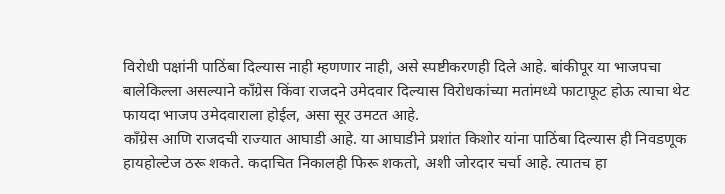विरोधी पक्षांनी पाठिंबा दिल्यास नाही म्हणणार नाही, असे स्पष्टीकरणही दिले आहे. बांकीपूर या भाजपचा बालेकिल्ला असल्याने काँग्रेस किंवा राजदने उमेदवार दिल्यास विरोधकांच्या मतांमध्ये फाटाफूट होऊ त्याचा थेट फायदा भाजप उमेदवाराला होईल, असा सूर उमटत आहे.
काँग्रेस आणि राजदची राज्यात आघाडी आहे. या आघाडीने प्रशांत किशोर यांना पाठिंबा दिल्यास ही निवडणूक हायहोल्टेज ठरू शकते. कदाचित निकालही फिरू शकतो, अशी जोरदार चर्चा आहे. त्यातच हा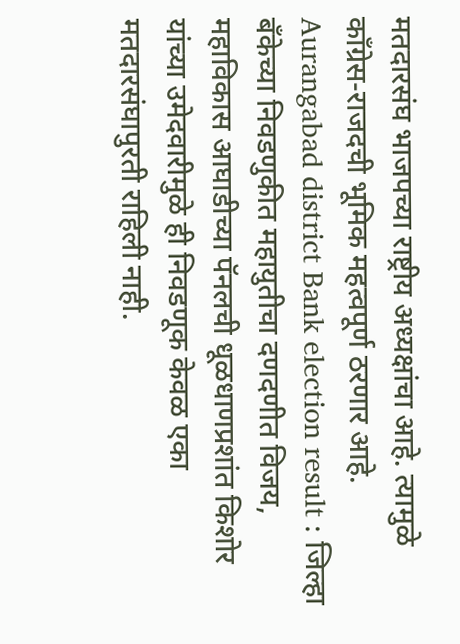मतदारसंघ भाजपच्या राष्ट्रीय अध्यक्षांचा आहे. त्यामुळे काँग्रेस-राजदची भूमिक महत्वपूर्ण ठरणार आहे.
Aurangabad district Bank election result : जिल्हा बँकेच्या निवडणुकीत महायुतीचा दणदणीत विजय, महाविकास आघाडीच्या पॅनलची धूळधाणप्रशांत किशोर यांच्या उमेदवारीमुळे ही निवडणूक केवळ एका मतदारसंघापुरती राहिली नाही.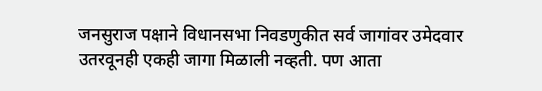जनसुराज पक्षाने विधानसभा निवडणुकीत सर्व जागांवर उमेदवार उतरवूनही एकही जागा मिळाली नव्हती. पण आता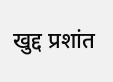खुद्द प्रशांत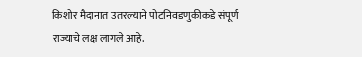किशोर मैदानात उतरल्याने पोटनिवडणुकीकडे संपूर्ण राज्याचे लक्ष लागले आहे.